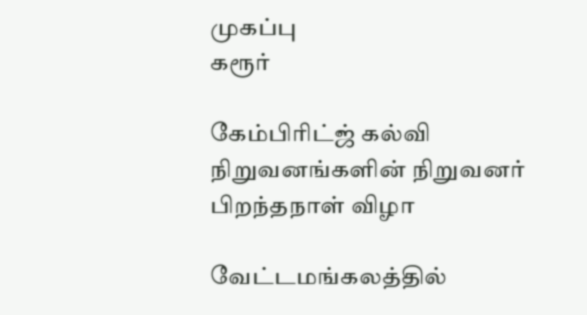முகப்பு
கரூர்

கேம்பிரிட்ஜ் கல்வி நிறுவனங்களின் நிறுவனர் பிறந்தநாள் விழா

வேட்டமங்கலத்தில்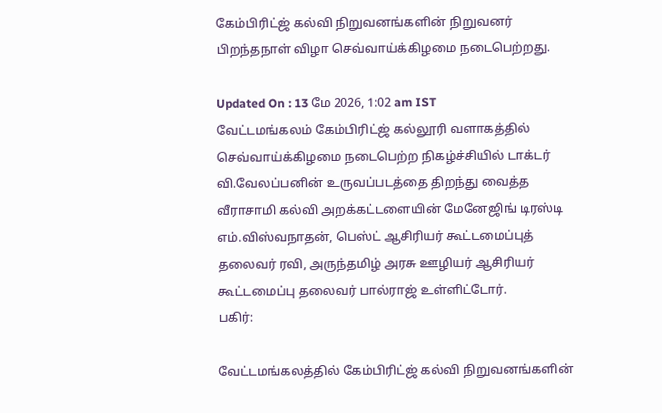கேம்பிரிட்ஜ் கல்வி நிறுவனங்களின் நிறுவனர் பிறந்தநாள் விழா செவ்வாய்க்கிழமை நடைபெற்றது.

Updated On : 13 மே 2026, 1:02 am IST
வேட்டமங்கலம் கேம்பிரிட்ஜ் கல்லூரி வளாகத்தில் செவ்வாய்க்கிழமை நடைபெற்ற நிகழ்ச்சியில் டாக்டர் வி.வேலப்பனின் உருவப்படத்தை திறந்து வைத்த வீராசாமி கல்வி அறக்கட்டளையின் மேனேஜிங் டிரஸ்டி எம்.விஸ்வநாதன், பெஸ்ட் ஆசிரியர் கூட்டமைப்புத் தலைவர் ரவி, அருந்தமிழ் அரசு ஊழியர் ஆசிரியர் கூட்டமைப்பு தலைவர் பால்ராஜ் உள்ளிட்டோர்.
பகிர்:

வேட்டமங்கலத்தில் கேம்பிரிட்ஜ் கல்வி நிறுவனங்களின்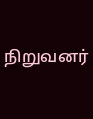நிறுவனர்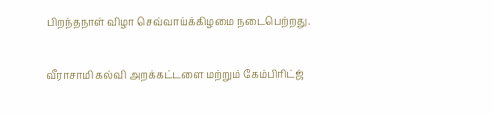பிறந்தநாள் விழா செவ்வாய்க்கிழமை நடைபெற்றது.

வீராசாமி கல்வி அறக்கட்டளை மற்றும் கேம்பிரிட்ஜ்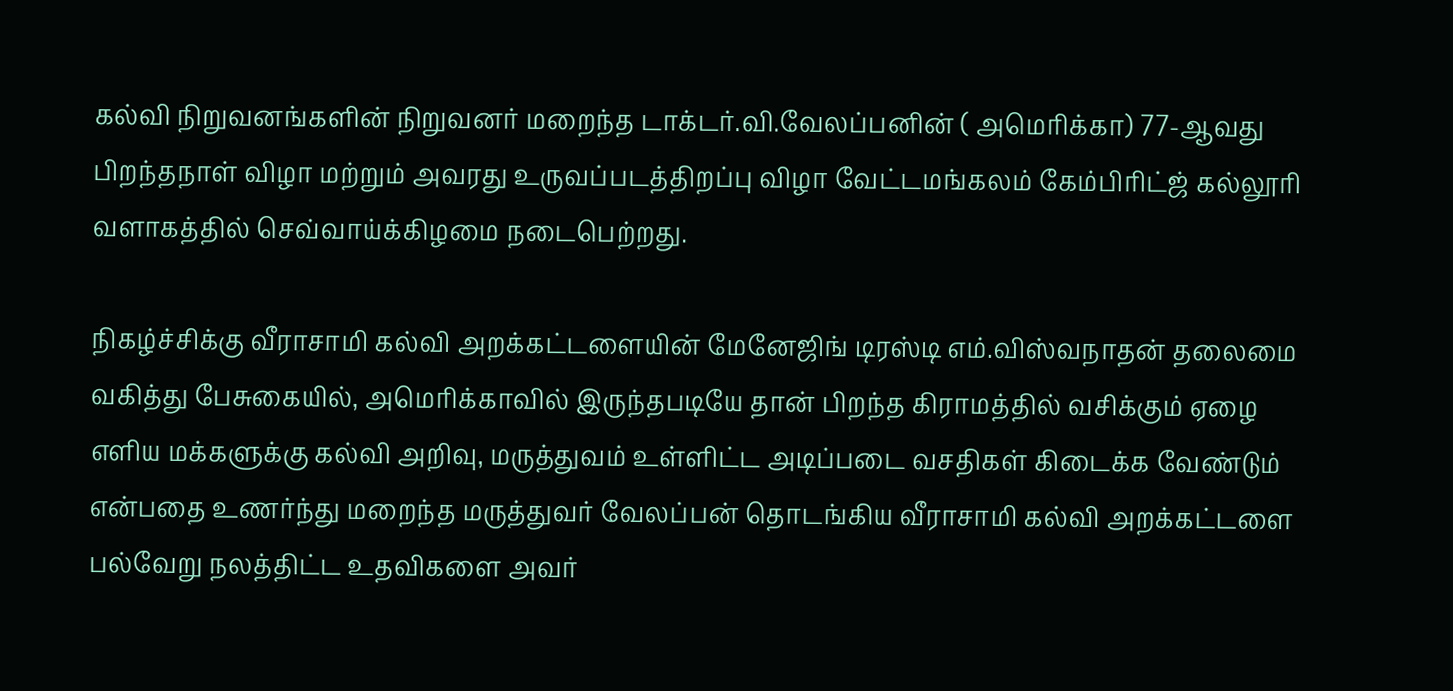கல்வி நிறுவனங்களின் நிறுவனர் மறைந்த டாக்டர்.வி.வேலப்பனின் ( அமெரிக்கா) 77-ஆவது பிறந்தநாள் விழா மற்றும் அவரது உருவப்படத்திறப்பு விழா வேட்டமங்கலம் கேம்பிரிட்ஜ் கல்லூரி வளாகத்தில் செவ்வாய்க்கிழமை நடைபெற்றது.

நிகழ்ச்சிக்கு வீராசாமி கல்வி அறக்கட்டளையின் மேனேஜிங் டிரஸ்டி எம்.விஸ்வநாதன் தலைமை வகித்து பேசுகையில், அமெரிக்காவில் இருந்தபடியே தான் பிறந்த கிராமத்தில் வசிக்கும் ஏழை எளிய மக்களுக்கு கல்வி அறிவு, மருத்துவம் உள்ளிட்ட அடிப்படை வசதிகள் கிடைக்க வேண்டும் என்பதை உணர்ந்து மறைந்த மருத்துவர் வேலப்பன் தொடங்கிய வீராசாமி கல்வி அறக்கட்டளை பல்வேறு நலத்திட்ட உதவிகளை அவர்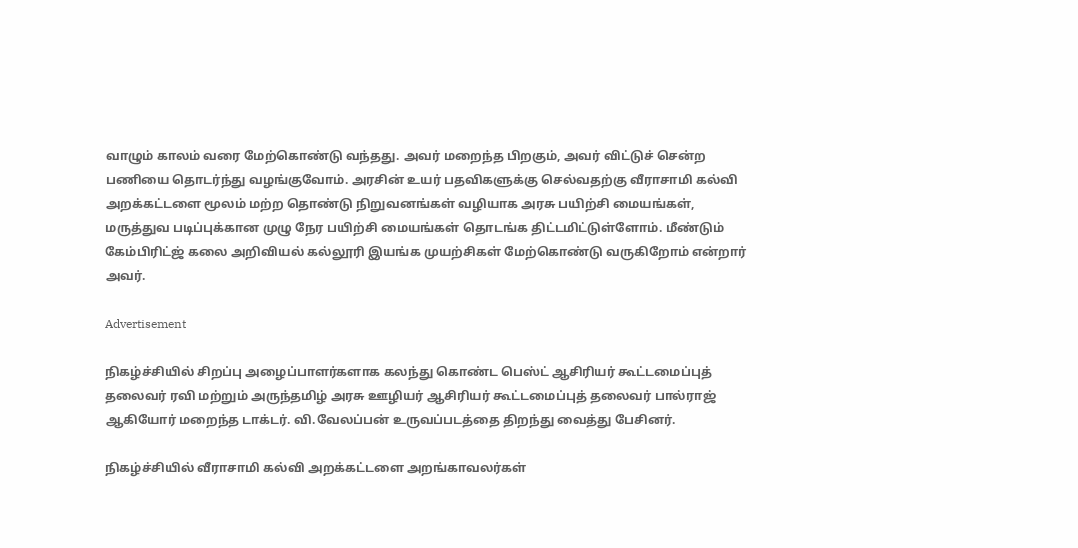வாழும் காலம் வரை மேற்கொண்டு வந்தது. அவர் மறைந்த பிறகும், அவர் விட்டுச் சென்ற பணியை தொடர்ந்து வழங்குவோம். அரசின் உயர் பதவிகளுக்கு செல்வதற்கு வீராசாமி கல்வி அறக்கட்டளை மூலம் மற்ற தொண்டு நிறுவனங்கள் வழியாக அரசு பயிற்சி மையங்கள், மருத்துவ படிப்புக்கான முழு நேர பயிற்சி மையங்கள் தொடங்க திட்டமிட்டுள்ளோம். மீண்டும் கேம்பிரிட்ஜ் கலை அறிவியல் கல்லூரி இயங்க முயற்சிகள் மேற்கொண்டு வருகிறோம் என்றார் அவர்.

Advertisement

நிகழ்ச்சியில் சிறப்பு அழைப்பாளர்களாக கலந்து கொண்ட பெஸ்ட் ஆசிரியர் கூட்டமைப்புத் தலைவர் ரவி மற்றும் அருந்தமிழ் அரசு ஊழியர் ஆசிரியர் கூட்டமைப்புத் தலைவர் பால்ராஜ் ஆகியோர் மறைந்த டாக்டர். வி.வேலப்பன் உருவப்படத்தை திறந்து வைத்து பேசினர்.

நிகழ்ச்சியில் வீராசாமி கல்வி அறக்கட்டளை அறங்காவலர்கள்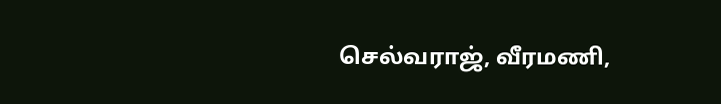செல்வராஜ், வீரமணி,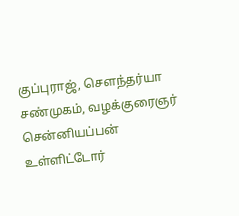குப்புராஜ், சௌந்தர்யா சண்முகம், வழக்குரைஞர் சென்னியப்பன் உள்ளிட்டோர்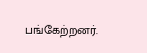பங்கேற்றனர்.